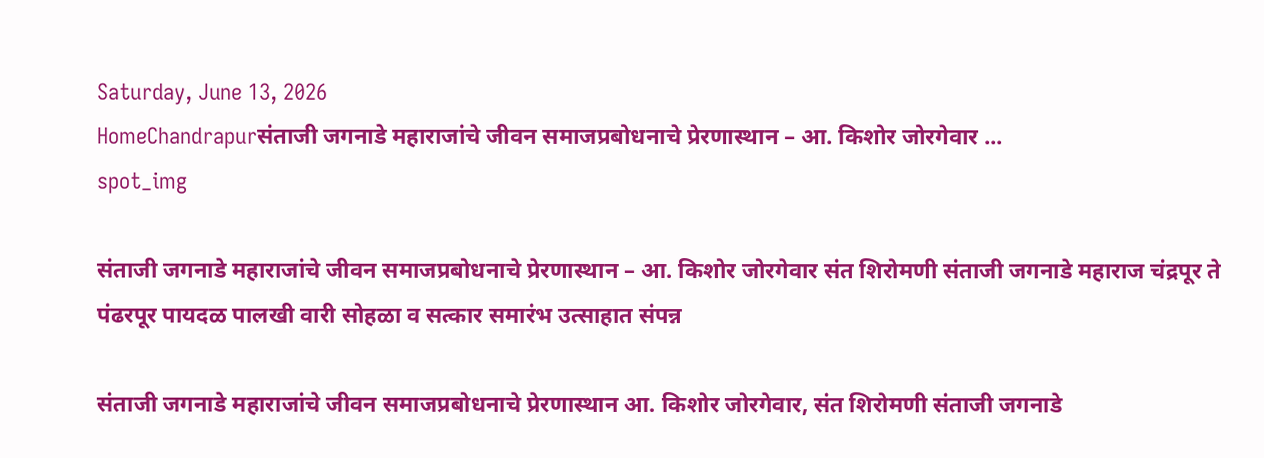Saturday, June 13, 2026
HomeChandrapurसंताजी जगनाडे महाराजांचे जीवन समाजप्रबोधनाचे प्रेरणास्थान – आ. किशोर जोरगेवार ...
spot_img

संताजी जगनाडे महाराजांचे जीवन समाजप्रबोधनाचे प्रेरणास्थान – आ. किशोर जोरगेवार संत शिरोमणी संताजी जगनाडे महाराज चंद्रपूर ते पंढरपूर पायदळ पालखी वारी सोहळा व सत्कार समारंभ उत्साहात संपन्न

संताजी जगनाडे महाराजांचे जीवन समाजप्रबोधनाचे प्रेरणास्थान आ. किशोर जोरगेवार, संत शिरोमणी संताजी जगनाडे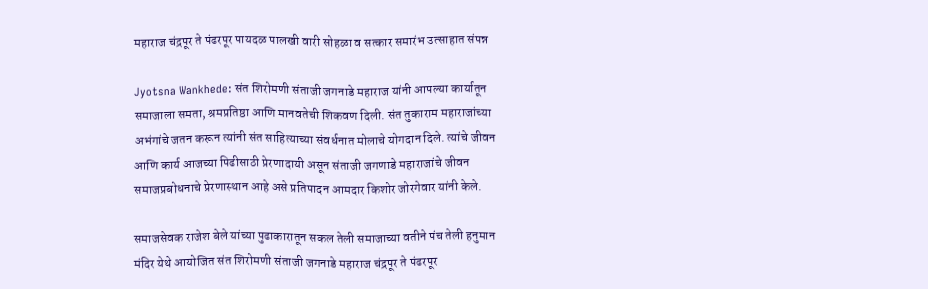महाराज चंद्रपूर ते पंढरपूर पायदळ पालखी वारी सोहळा व सत्कार समारंभ उत्साहात संपन्न

Jyotsna Wankhede: संत शिरोमणी संताजी जगनाडे महाराज यांनी आपल्या कार्यातून समाजाला समता, श्रमप्रतिष्ठा आणि मानवतेची शिकवण दिली. संत तुकाराम महाराजांच्या अभंगांचे जतन करून त्यांनी संत साहित्याच्या संवर्धनात मोलाचे योगदान दिले. त्यांचे जीवन आणि कार्य आजच्या पिढीसाठी प्रेरणादायी असून संताजी जगणाडे महाराजांचे जीवन समाजप्रबोधनाचे प्रेरणास्थान आहे असे प्रतिपादन आमदार किशोर जोरगेवार यांनी केले.

समाजसेवक राजेश बेले यांच्या पुढाकारातून सकल तेली समाजाच्या वतीने पंच तेली हनुमान मंदिर येथे आयोजित संत शिरोमणी संताजी जगनाडे महाराज चंद्रपूर ते पंढरपूर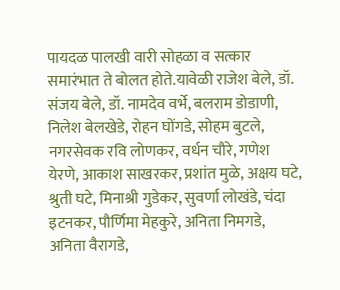पायदळ पालखी वारी सोहळा व सत्कार समारंभात ते बोलत होते.यावेळी राजेश बेले, डॉ. संजय बेले, डॉ. नामदेव वर्भे, बलराम डोडाणी, निलेश बेलखेडे, रोहन घोंगडे, सोहम बुटले, नगरसेवक रवि लोणकर, वर्धन चौरे, गणेश येरणे, आकाश साखरकर, प्रशांत मुळे, अक्षय घटे, श्रुती घटे, मिनाश्री गुडेकर, सुवर्णा लोखंडे, चंदा इटनकर, पौर्णिमा मेहकुरे, अनिता निमगडे, अनिता वैरागडे,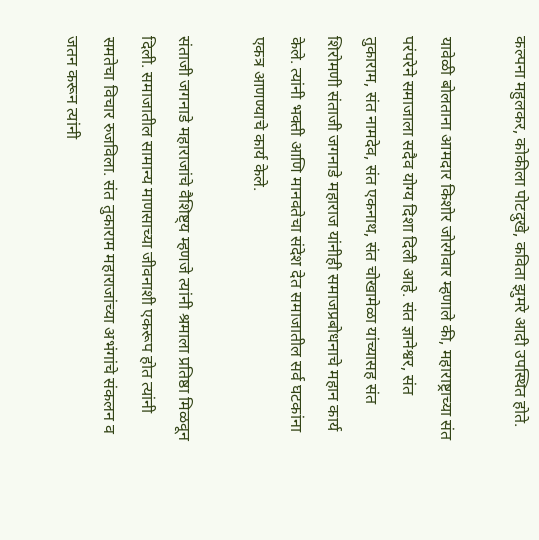कल्पना महुलकर, कोकीला पोटदुखे, कविता झुमरे आदी उपस्थित होते.

यावेळी बोलताना आमदार किशोर जोरगेवार म्हणाले की, महाराष्ट्राच्या संत परंपरेने समाजाला सदैव योग्य दिशा दिली आहे. संत ज्ञानेश्वर, संत तुकाराम, संत नामदेव, संत एकनाथ, संत चोखामेळा यांच्यासह संत शिरोमणी संताजी जगनाडे महाराज यांनीही समाजप्रबोधनाचे महान कार्य केले. त्यांनी भक्ती आणि मानवतेचा संदेश देत समाजातील सर्व घटकांना एकत्र आणण्याचे कार्य केले.

संताजी जगनाडे महाराजांचे वैशिष्ट्य म्हणजे त्यांनी श्रमाला प्रतिष्ठा मिळवून दिली. समाजातील सामान्य माणसाच्या जीवनाशी एकरूप होत त्यांनी समतेचा विचार रुजविला. संत तुकाराम महाराजांच्या अभंगांचे संकलन व जतन करून त्यांनी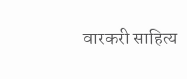वारकरी साहित्य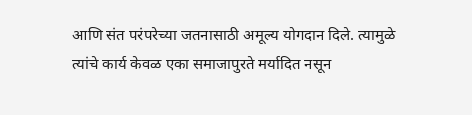आणि संत परंपरेच्या जतनासाठी अमूल्य योगदान दिले. त्यामुळे त्यांचे कार्य केवळ एका समाजापुरते मर्यादित नसून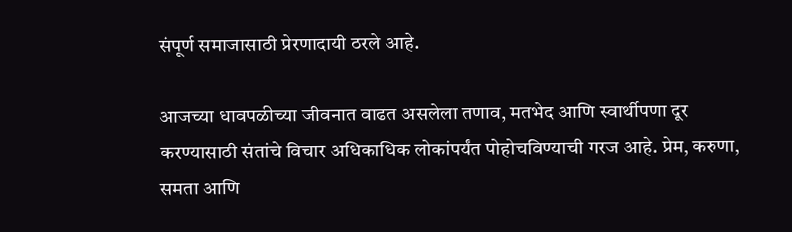संपूर्ण समाजासाठी प्रेरणादायी ठरले आहे.

आजच्या धावपळीच्या जीवनात वाढत असलेला तणाव, मतभेद आणि स्वार्थीपणा दूर करण्यासाठी संतांचे विचार अधिकाधिक लोकांपर्यंत पोहोचविण्याची गरज आहे. प्रेम, करुणा, समता आणि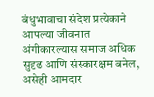बंधुभावाचा संदेश प्रत्येकाने आपल्या जीवनात अंगीकारल्यास समाज अधिक सुदृढ आणि संस्कारक्षम बनेल, असेही आमदार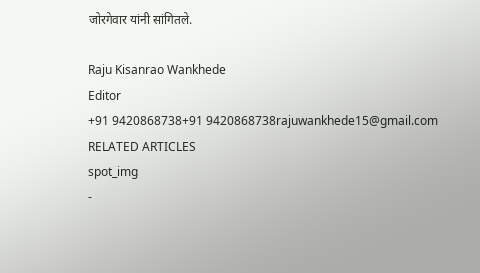जोरगेवार यांनी सांगितले.

Raju Kisanrao Wankhede
Editor
+91 9420868738+91 9420868738rajuwankhede15@gmail.com
RELATED ARTICLES
spot_img
-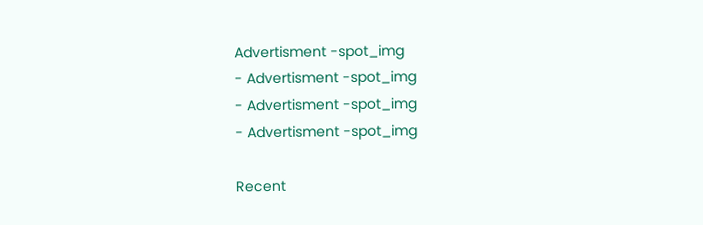Advertisment -spot_img
- Advertisment -spot_img
- Advertisment -spot_img
- Advertisment -spot_img

Recent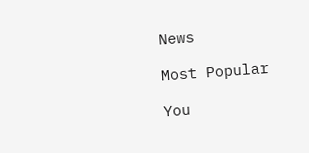News

Most Popular

You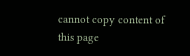cannot copy content of this page